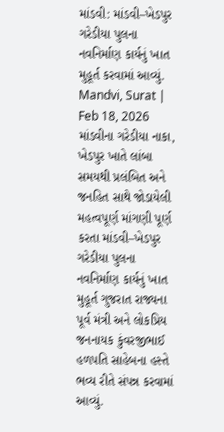માંડવી: માંડવી–ખેડપુર ગરેડીયા પુલના નવનિર્માણ કાર્યનું ખાત મુહૂર્ત કરવામાં આવ્યું.
Mandvi, Surat | Feb 18, 2026 માંડવીના ગરેડીયા નાકા, ખેડપુર ખાતે લાંબા સમયથી પ્રલંબિત અને જનહિત સાથે જોડાયેલી મહત્વપૂર્ણ માંગણી પૂર્ણ કરતા માંડવી–ખેડપુર ગરેડીયા પુલના નવનિર્માણ કાર્યનું ખાત મુહૂર્ત ગુજરાત રાજ્યના પૂર્વ મંત્રી અને લોકપ્રિય જનનાયક કુંવરજીભાઈ હળપતિ સાહેબના હસ્તે ભવ્ય રીતે સંપન્ન કરવામાં આવ્યું.